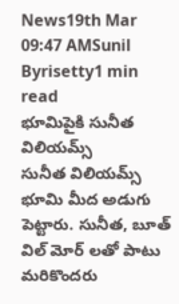News19th Mar 09:47 AMSunil Byrisetty1 min read
భూమిపైకి సునీత విలియమ్స్
సునీత విలియమ్స్ భూమి మీద అడుగు పెట్టారు. సునీత, బూత్ విల్ మోర్ లతో పాటు మరికొందరు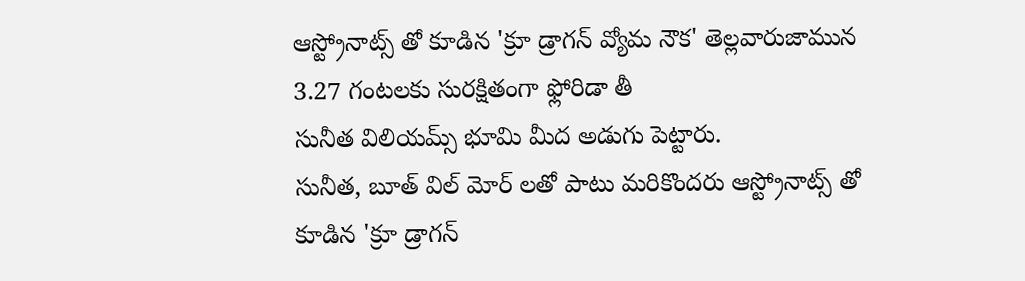ఆస్ట్రోనాట్స్ తో కూడిన 'క్రూ డ్రాగన్ వ్యోమ నౌక' తెల్లవారుజామున 3.27 గంటలకు సురక్షితంగా ఫ్లోరిడా తీ
సునీత విలియమ్స్ భూమి మీద అడుగు పెట్టారు.
సునీత, బూత్ విల్ మోర్ లతో పాటు మరికొందరు ఆస్ట్రోనాట్స్ తో కూడిన 'క్రూ డ్రాగన్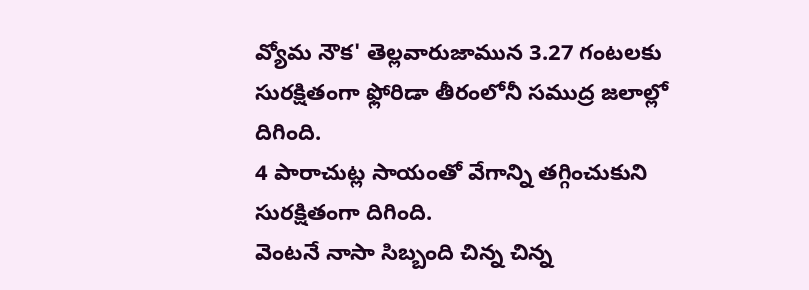వ్యోమ నౌక' తెల్లవారుజామున 3.27 గంటలకు సురక్షితంగా ఫ్లోరిడా తీరంలోనీ సముద్ర జలాల్లో దిగింది.
4 పారాచుట్ల సాయంతో వేగాన్ని తగ్గించుకుని సురక్షితంగా దిగింది.
వెంటనే నాసా సిబ్బంది చిన్న చిన్న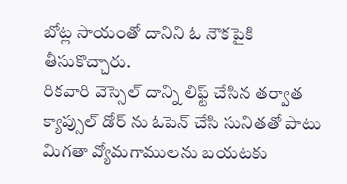బోట్ల సాయంతో దానిని ఓ నౌకపైకి తీసుకొచ్చారు.
రికవారి వెస్సెల్ దాన్ని లిఫ్ట్ చేసిన తర్వాత క్యాప్సుల్ డోర్ ను ఓపెన్ చేసి సునితతో పాటు మిగతా వ్యోమగాములను బయటకు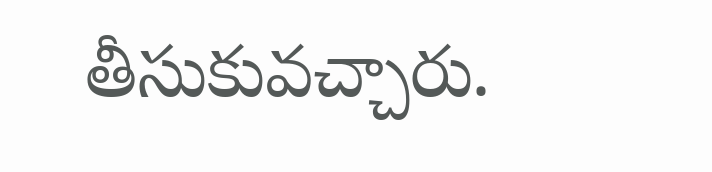తీసుకువచ్చారు.